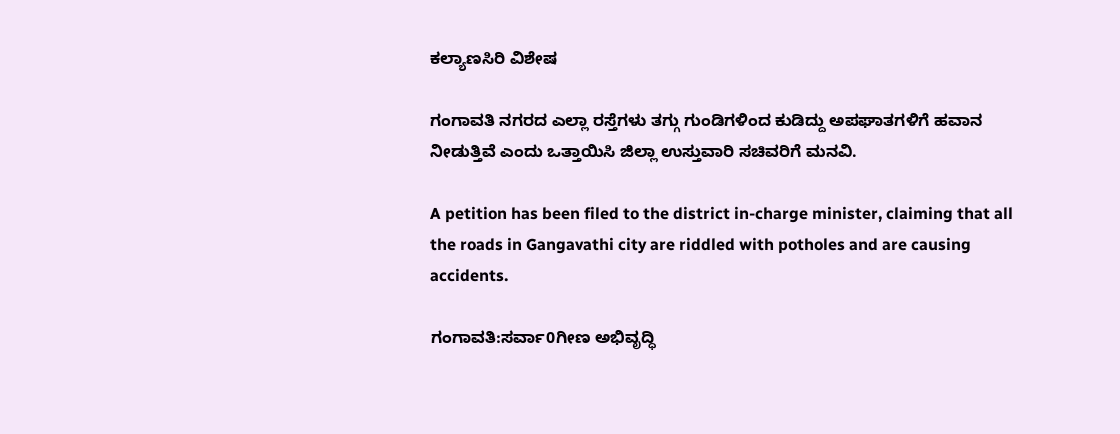ಕಲ್ಯಾಣಸಿರಿ ವಿಶೇಷ

ಗಂಗಾವತಿ ನಗರದ ಎಲ್ಲಾ ರಸ್ತೆಗಳು ತಗ್ಗು ಗುಂಡಿಗಳಿಂದ ಕುಡಿದ್ದು ಅಪಘಾತಗಳಿಗೆ ಹವಾನ ನೀಡುತ್ತಿವೆ ಎಂದು ಒತ್ತಾಯಿಸಿ ಜಿಲ್ಲಾ ಉಸ್ತುವಾರಿ ಸಚಿವರಿಗೆ ಮನವಿ.

A petition has been filed to the district in-charge minister, claiming that all the roads in Gangavathi city are riddled with potholes and are causing accidents.

ಗಂಗಾವತಿ:ಸರ್ವಾ0ಗೀಣ ಅಭಿವೃದ್ಧಿ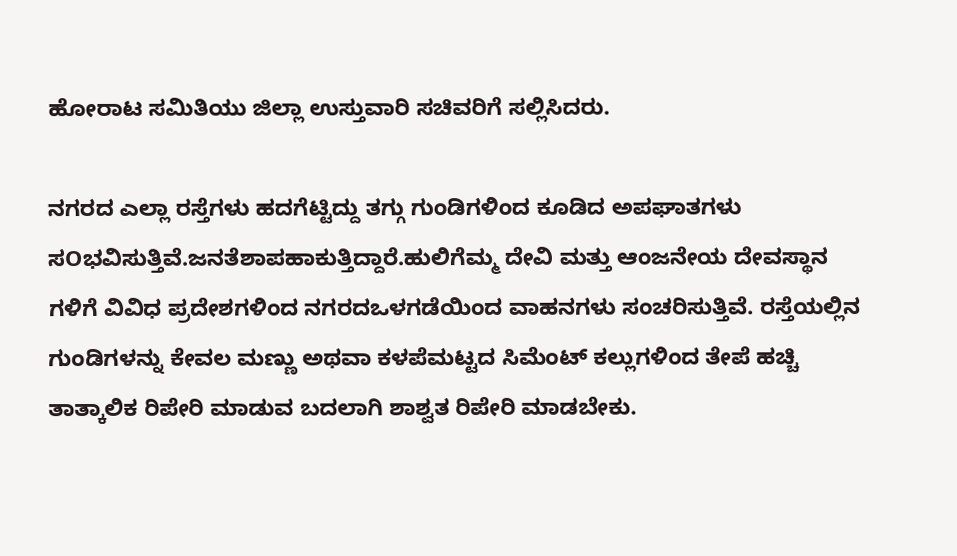ಹೋರಾಟ ಸಮಿತಿಯು ಜಿಲ್ಲಾ ಉಸ್ತುವಾರಿ ಸಚಿವರಿಗೆ ಸಲ್ಲಿಸಿದರು.

ನಗರದ ಎಲ್ಲಾ ರಸ್ತೆಗಳು ಹದಗೆಟ್ಟಿದ್ದು ತಗ್ಗು ಗುಂಡಿಗಳಿಂದ ಕೂಡಿದ ಅಪಘಾತಗಳು ಸOಭವಿಸುತ್ತಿವೆ.ಜನತೆಶಾಪಹಾಕುತ್ತಿದ್ದಾರೆ.ಹುಲಿಗೆಮ್ಮ ದೇವಿ ಮತ್ತು ಆಂಜನೇಯ ದೇವಸ್ಥಾನ ಗಳಿಗೆ ವಿವಿಧ ಪ್ರದೇಶಗಳಿಂದ ನಗರದಒಳಗಡೆಯಿಂದ ವಾಹನಗಳು ಸಂಚರಿಸುತ್ತಿವೆ. ರಸ್ತೆಯಲ್ಲಿನ ಗುಂಡಿಗಳನ್ನು ಕೇವಲ ಮಣ್ಣು ಅಥವಾ ಕಳಪೆಮಟ್ಟದ ಸಿಮೆಂಟ್ ಕಲ್ಲುಗಳಿಂದ ತೇಪೆ ಹಚ್ಚಿ ತಾತ್ಕಾಲಿಕ ರಿಪೇರಿ ಮಾಡುವ ಬದಲಾಗಿ ಶಾಶ್ವತ ರಿಪೇರಿ ಮಾಡಬೇಕು.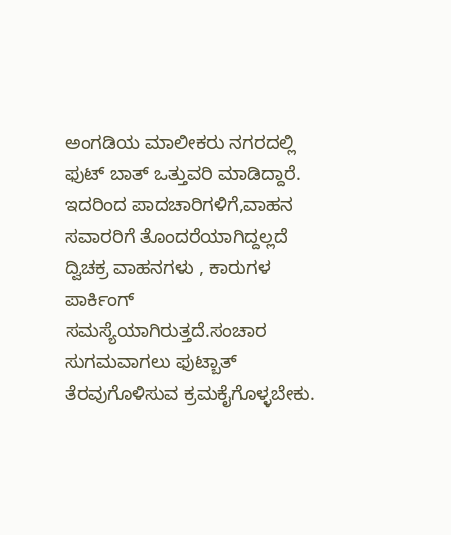ಅಂಗಡಿಯ ಮಾಲೀಕರು ನಗರದಲ್ಲಿ ಫುಟ್ ಬಾತ್ ಒತ್ತುವರಿ ಮಾಡಿದ್ದಾರೆ. ಇದರಿಂದ ಪಾದಚಾರಿಗಳಿಗೆ,ವಾಹನ ಸವಾರರಿಗೆ ತೊಂದರೆಯಾಗಿದ್ದಲ್ಲದೆ ದ್ವಿಚಕ್ರ ವಾಹನಗಳು , ಕಾರುಗಳ ಪಾರ್ಕಿಂಗ್ ಸಮಸ್ಯೆಯಾಗಿರುತ್ತದೆ.ಸಂಚಾರ ಸುಗಮವಾಗಲು ಫುಟ್ಬಾತ್ ತೆರವುಗೊಳಿಸುವ ಕ್ರಮಕೈಗೊಳ್ಳಬೇಕು.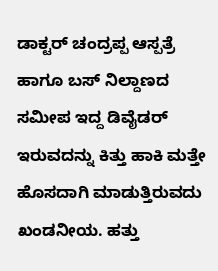ಡಾಕ್ಟರ್ ಚಂದ್ರಪ್ಪ ಆಸ್ಪತ್ರೆ ಹಾಗೂ ಬಸ್ ನಿಲ್ದಾಣದ ಸಮೀಪ ಇದ್ದ ಡಿವೈಡರ್ ಇರುವದನ್ನು ಕಿತ್ತು ಹಾಕಿ ಮತ್ತೇ ಹೊಸದಾಗಿ ಮಾಡುತ್ತಿರುವದು ಖಂಡನೀಯ. ಹತ್ತು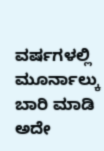ವರ್ಷಗಳಲ್ಲಿ ಮೂರ್ನಾಲ್ಕು ಬಾರಿ ಮಾಡಿ ಅದೇ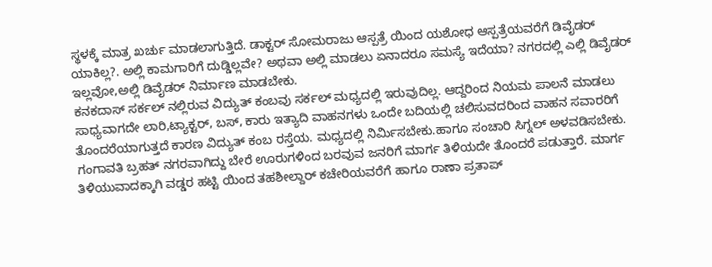ಸ್ಥಳಕ್ಕೆ ಮಾತ್ರ ಖರ್ಚು ಮಾಡಲಾಗುತ್ತಿದೆ. ಡಾಕ್ಟರ್ ಸೋಮರಾಜು ಆಸ್ಪತ್ರೆ ಯಿಂದ ಯಶೋಧ ಆಸ್ಪತ್ರೆಯವರೆಗೆ ಡಿವೈಡರ್ ಯಾಕಿಲ್ಲ?. ಅಲ್ಲಿ ಕಾಮಗಾರಿಗೆ ದುಡ್ಡಿಲ್ಲವೇ? ಅಥವಾ ಅಲ್ಲಿ ಮಾಡಲು ಏನಾದರೂ ಸಮಸ್ಯೆ ಇದೆಯಾ? ನಗರದಲ್ಲಿ ಎಲ್ಲಿ ಡಿವೈಡರ್ ಇಲ್ಲವೋ,ಅಲ್ಲಿ ಡಿವೈಡರ್ ನಿರ್ಮಾಣ ಮಾಡಬೇಕು.
ಕನಕದಾಸ್ ಸರ್ಕಲ್ ನಲ್ಲಿರುವ ವಿದ್ಯುತ್ ಕಂಬವು ಸರ್ಕಲ್ ಮಧ್ಯದಲ್ಲಿ ಇರುವುದಿಲ್ಲ. ಆದ್ದರಿಂದ ನಿಯಮ ಪಾಲನೆ ಮಾಡಲು ಸಾಧ್ಯವಾಗದೇ ಲಾರಿ,ಟ್ಯಾಕ್ಟರ್, ಬಸ್, ಕಾರು ಇತ್ಯಾದಿ ವಾಹನಗಳು ಒಂದೇ ಬದಿಯಲ್ಲಿ ಚಲಿಸುವದರಿಂದ ವಾಹನ ಸವಾರರಿಗೆ ತೊಂದರೆಯಾಗುತ್ತದೆ ಕಾರಣ ವಿದ್ಯುತ್ ಕಂಬ ರಸ್ತೆಯ. ಮಧ್ಯದಲ್ಲಿ ನಿರ್ಮಿಸಬೇಕು.ಹಾಗೂ ಸಂಚಾರಿ ಸಿಗ್ನಲ್ ಅಳವಡಿಸಬೇಕು.
ಗಂಗಾವತಿ ಬ್ರಹತ್ ನಗರವಾಗಿದ್ದು ಬೇರೆ ಊರುಗಳಿಂದ ಬರವುವ ಜನರಿಗೆ ಮಾರ್ಗ ತಿಳಿಯದೇ ತೊಂದರೆ ಪಡುತ್ತಾರೆ. ಮಾರ್ಗ ತಿಳಿಯುವಾದಕ್ಕಾಗಿ ವಡ್ಡರ ಹಟ್ಟಿ ಯಿಂದ ತಹಶೀಲ್ದಾರ್ ಕಚೇರಿಯವರೆಗೆ ಹಾಗೂ ರಾಣಾ ಪ್ರತಾಪ್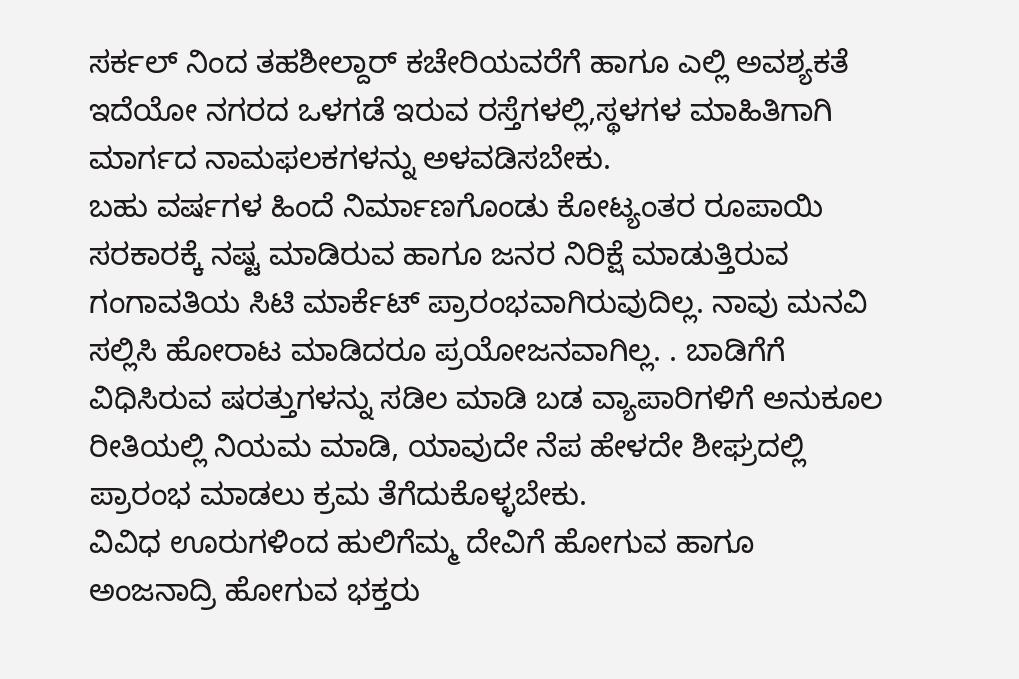ಸರ್ಕಲ್ ನಿಂದ ತಹಶೀಲ್ದಾರ್ ಕಚೇರಿಯವರೆಗೆ ಹಾಗೂ ಎಲ್ಲಿ ಅವಶ್ಯಕತೆ ಇದೆಯೋ ನಗರದ ಒಳಗಡೆ ಇರುವ ರಸ್ತೆಗಳಲ್ಲಿ,ಸ್ಥಳಗಳ ಮಾಹಿತಿಗಾಗಿ ಮಾರ್ಗದ ನಾಮಫಲಕಗಳನ್ನು ಅಳವಡಿಸಬೇಕು.
ಬಹು ವರ್ಷಗಳ ಹಿಂದೆ ನಿರ್ಮಾಣಗೊಂಡು ಕೋಟ್ಯಂತರ ರೂಪಾಯಿ ಸರಕಾರಕ್ಕೆ ನಷ್ಟ ಮಾಡಿರುವ ಹಾಗೂ ಜನರ ನಿರಿಕ್ಷೆ ಮಾಡುತ್ತಿರುವ ಗಂಗಾವತಿಯ ಸಿಟಿ ಮಾರ್ಕೆಟ್ ಪ್ರಾರಂಭವಾಗಿರುವುದಿಲ್ಲ. ನಾವು ಮನವಿ ಸಲ್ಲಿಸಿ ಹೋರಾಟ ಮಾಡಿದರೂ ಪ್ರಯೋಜನವಾಗಿಲ್ಲ. . ಬಾಡಿಗೆಗೆ ವಿಧಿಸಿರುವ ಷರತ್ತುಗಳನ್ನು ಸಡಿಲ ಮಾಡಿ ಬಡ ವ್ಯಾಪಾರಿಗಳಿಗೆ ಅನುಕೂಲ ರೀತಿಯಲ್ಲಿ ನಿಯಮ ಮಾಡಿ, ಯಾವುದೇ ನೆಪ ಹೇಳದೇ ಶೀಘ್ರದಲ್ಲಿ ಪ್ರಾರಂಭ ಮಾಡಲು ಕ್ರಮ ತೆಗೆದುಕೊಳ್ಳಬೇಕು.
ವಿವಿಧ ಊರುಗಳಿಂದ ಹುಲಿಗೆಮ್ಮ ದೇವಿಗೆ ಹೋಗುವ ಹಾಗೂ ಅಂಜನಾದ್ರಿ ಹೋಗುವ ಭಕ್ತರು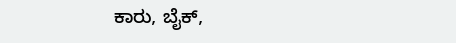ಕಾರು, ಬೈಕ್,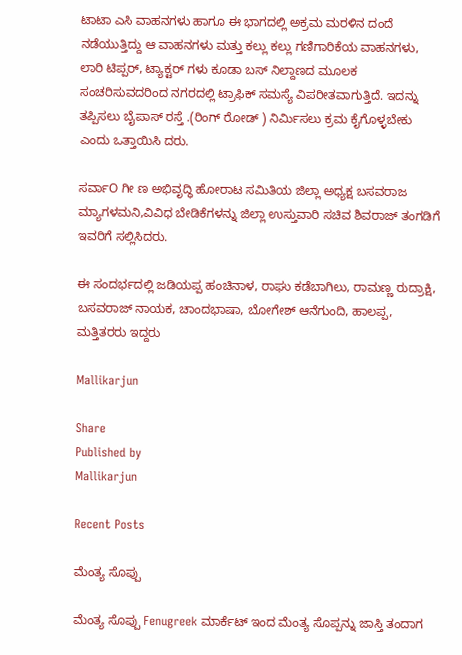ಟಾಟಾ ಎಸಿ ವಾಹನಗಳು ಹಾಗೂ ಈ ಭಾಗದಲ್ಲಿ ಅಕ್ರಮ ಮರಳಿನ ದಂದೆ ನಡೆಯುತ್ತಿದ್ದು ಆ ವಾಹನಗಳು ಮತ್ತು ಕಲ್ಲು ಕಲ್ಲು ಗಣಿಗಾರಿಕೆಯ ವಾಹನಗಳು, ಲಾರಿ ಟಿಪ್ಪರ್, ಟ್ಯಾಕ್ಟರ್ ಗಳು ಕೂಡಾ ಬಸ್ ನಿಲ್ದಾಣದ ಮೂಲಕ ಸಂಚರಿಸುವದರಿಂದ ನಗರದಲ್ಲಿ ಟ್ರಾಫಿಕ್ ಸಮಸ್ಯೆ ವಿಪರೀತವಾಗುತ್ತಿದೆ. ಇದನ್ನು ತಪ್ಪಿಸಲು ಬೈಪಾಸ್ ರಸ್ತೆ .(ರಿಂಗ್ ರೋಡ್ ) ನಿರ್ಮಿಸಲು ಕ್ರಮ ಕೈಗೊಳ್ಳಬೇಕು ಎಂದು ಒತ್ತಾಯಿಸಿ ದರು.

ಸರ್ವಾO ಗೀ ಣ ಅಭಿವೃದ್ಧಿ ಹೋರಾಟ ಸಮಿತಿಯ ಜಿಲ್ಲಾ ಅಧ್ಯಕ್ಷ ಬಸವರಾಜ ಮ್ಯಾಗಳಮನಿ,ವಿವಿಧ ಬೇಡಿಕೆಗಳನ್ನು ಜಿಲ್ಲಾ ಉಸ್ತುವಾರಿ ಸಚಿವ ಶಿವರಾಜ್ ತಂಗಡಿಗೆ ಇವರಿಗೆ ಸಲ್ಲಿಸಿದರು.

ಈ ಸಂದರ್ಭದಲ್ಲಿ ಜಡಿಯಪ್ಪ ಹಂಚಿನಾಳ, ರಾಘು ಕಡೆಬಾಗಿಲು, ರಾಮಣ್ಣ ರುದ್ರಾಕ್ಷಿ, ಬಸವರಾಜ್ ನಾಯಕ, ಚಾಂದಭಾಷಾ, ಬೋಗೇಶ್ ಆನೆಗುಂದಿ, ಹಾಲಪ್ಪ, ಮತ್ತಿತರರು ಇದ್ದರು

Mallikarjun

Share
Published by
Mallikarjun

Recent Posts

ಮೆಂತ್ಯ ಸೊಪ್ಪು

ಮೆಂತ್ಯ ಸೊಪ್ಪು Fenugreek ಮಾರ್ಕೆಟ್ ಇಂದ ಮೆಂತ್ಯ ಸೊಪ್ಪನ್ನು ಜಾಸ್ತಿ ತಂದಾಗ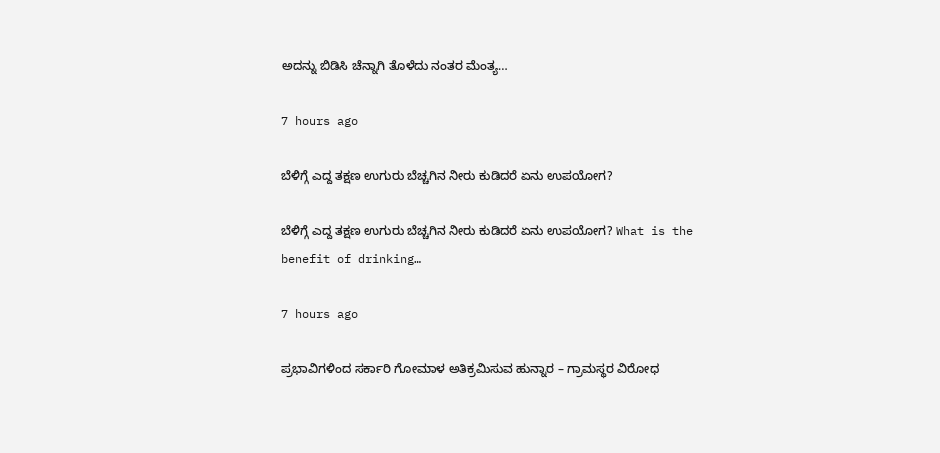ಅದನ್ನು ಬಿಡಿಸಿ ಚೆನ್ನಾಗಿ ತೊಳೆದು ನಂತರ ಮೆಂತ್ಯ…

7 hours ago

ಬೆಳಿಗ್ಗೆ ಎದ್ದ ತಕ್ಷಣ ಉಗುರು ಬೆಚ್ಚಗಿನ ನೀರು ಕುಡಿದರೆ ಏನು ಉಪಯೋಗ?

ಬೆಳಿಗ್ಗೆ ಎದ್ದ ತಕ್ಷಣ ಉಗುರು ಬೆಚ್ಚಗಿನ ನೀರು ಕುಡಿದರೆ ಏನು ಉಪಯೋಗ? What is the benefit of drinking…

7 hours ago

ಪ್ರಭಾವಿಗಳಿಂದ ಸರ್ಕಾರಿ ಗೋಮಾಳ ಅತಿಕ್ರಮಿಸುವ ಹುನ್ನಾರ – ಗ್ರಾಮಸ್ಥರ ವಿರೋಧ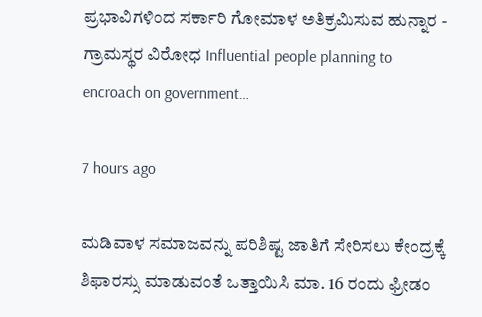ಪ್ರಭಾವಿಗಳಿಂದ ಸರ್ಕಾರಿ ಗೋಮಾಳ ಅತಿಕ್ರಮಿಸುವ ಹುನ್ನಾರ - ಗ್ರಾಮಸ್ಥರ ವಿರೋಧ Influential people planning to encroach on government…

7 hours ago

ಮಡಿವಾಳ ಸಮಾಜವನ್ನು ಪರಿಶಿಷ್ಟ ಜಾತಿಗೆ ಸೇರಿಸಲು ಕೇಂದ್ರಕ್ಕೆ ಶಿಫಾರಸ್ಸು ಮಾಡುವಂತೆ ಒತ್ತಾಯಿಸಿ ಮಾ. 16 ರಂದು ಫ್ರೀಡಂ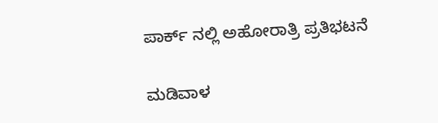ಪಾರ್ಕ್‌ ನಲ್ಲಿ ಅಹೋರಾತ್ರಿ ಪ್ರತಿಭಟನೆ

ಮಡಿವಾಳ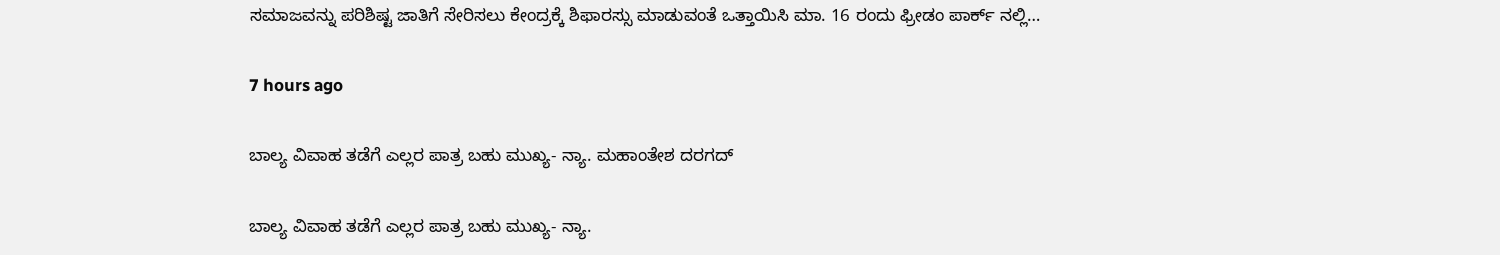ಸಮಾಜವನ್ನು ಪರಿಶಿಷ್ಟ ಜಾತಿಗೆ ಸೇರಿಸಲು ಕೇಂದ್ರಕ್ಕೆ ಶಿಫಾರಸ್ಸು ಮಾಡುವಂತೆ ಒತ್ತಾಯಿಸಿ ಮಾ. 16 ರಂದು ಫ್ರೀಡಂ ಪಾರ್ಕ್‌ ನಲ್ಲಿ…

7 hours ago

ಬಾಲ್ಯ ವಿವಾಹ ತಡೆಗೆ ಎಲ್ಲರ ಪಾತ್ರ ಬಹು ಮುಖ್ಯ- ನ್ಯಾ. ಮಹಾಂತೇಶ ದರಗದ್

ಬಾಲ್ಯ ವಿವಾಹ ತಡೆಗೆ ಎಲ್ಲರ ಪಾತ್ರ ಬಹು ಮುಖ್ಯ- ನ್ಯಾ.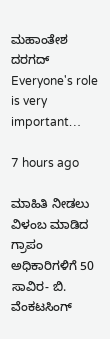ಮಹಾಂತೇಶ ದರಗದ್ Everyone's role is very important…

7 hours ago

ಮಾಹಿತಿ ನೀಡಲು ವಿಳಂಬ ಮಾಡಿದ ಗ್ರಾಪಂ ಅಧಿಕಾರಿಗಳಿಗೆ 50 ಸಾವಿರ- ಬಿ. ವೆಂಕಟಸಿಂಗ್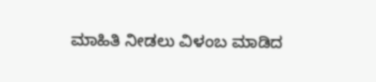ಮಾಹಿತಿ ನೀಡಲು ವಿಳಂಬ ಮಾಡಿದ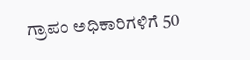ಗ್ರಾಪಂ ಅಧಿಕಾರಿಗಳಿಗೆ 50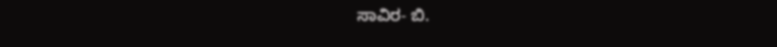ಸಾವಿರ- ಬಿ.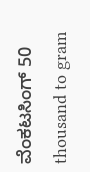ವೆಂಕಟಸಿಂಗ್ 50 thousand to gram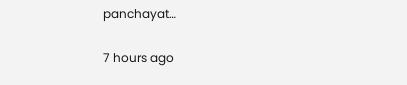panchayat…

7 hours ago